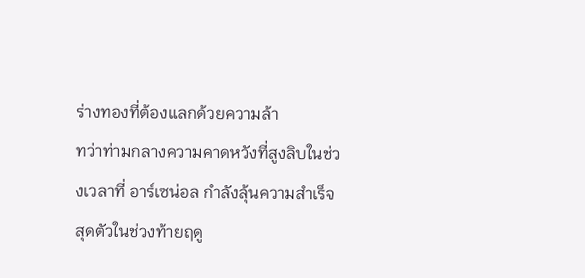ร่างทองที่ต้องแลกด้วยความล้า
ทว่าท่ามกลางความคาดหวังที่สูงลิบในช่วงเวลาที่ อาร์เซน่อล กำลังลุ้นความสำเร็จสุดตัวในช่วงท้ายฤดู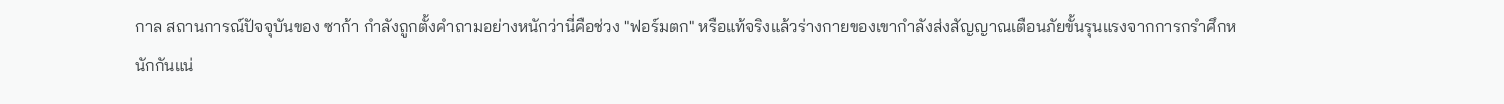กาล สถานการณ์ปัจจุบันของ ซาก้า กำลังถูกตั้งคำถามอย่างหนักว่านี่คือช่วง "ฟอร์มตก" หรือแท้จริงแล้วร่างกายของเขากำลังส่งสัญญาณเตือนภัยขั้นรุนแรงจากการกรำศึกหนักกันแน่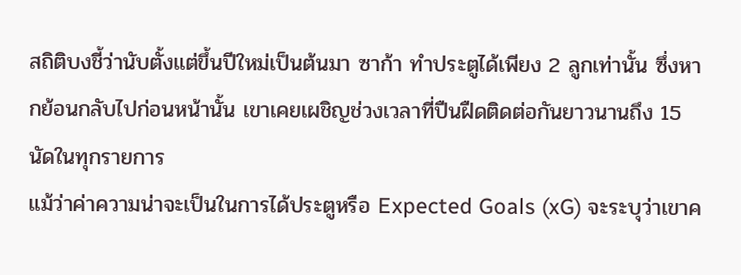สถิติบงชี้ว่านับตั้งแต่ขึ้นปีใหม่เป็นต้นมา ซาก้า ทำประตูได้เพียง 2 ลูกเท่านั้น ซึ่งหากย้อนกลับไปก่อนหน้านั้น เขาเคยเผชิญช่วงเวลาที่ปืนฝืดติดต่อกันยาวนานถึง 15 นัดในทุกรายการ
แม้ว่าค่าความน่าจะเป็นในการได้ประตูหรือ Expected Goals (xG) จะระบุว่าเขาค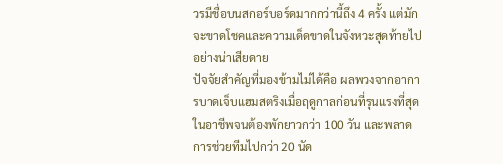วรมีชื่อบนสกอร์บอร์ดมากกว่านี้ถึง 4 ครั้ง แต่มักจะขาดโชคและความเด็ดขาดในจังหวะสุดท้ายไปอย่างน่าเสียดาย
ปัจจัยสำคัญที่มองข้ามไม่ได้คือ ผลพวงจากอาการบาดเจ็บแฮมสตริงเมื่อฤดูกาลก่อนที่รุนแรงที่สุดในอาชีพจนต้องพักยาวกว่า 100 วัน และพลาดการช่วยทีมไปกว่า 20 นัด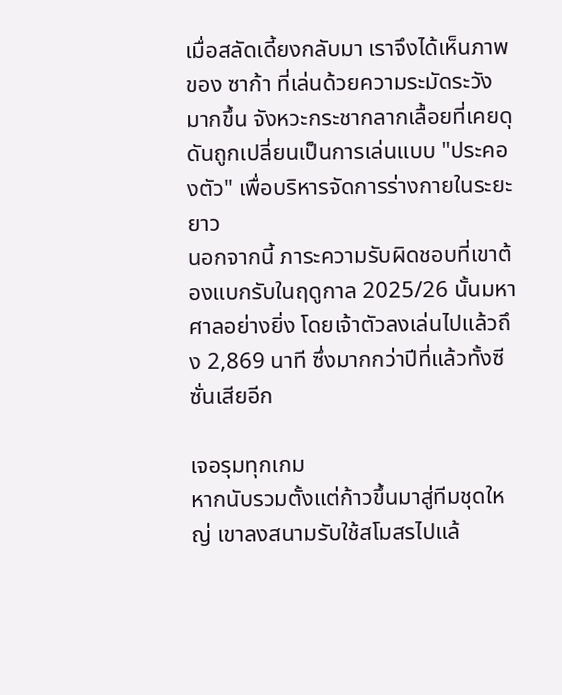เมื่อสลัดเดี้ยงกลับมา เราจึงได้เห็นภาพของ ซาก้า ที่เล่นด้วยความระมัดระวังมากขึ้น จังหวะกระชากลากเลื้อยที่เคยดุดันถูกเปลี่ยนเป็นการเล่นแบบ "ประคองตัว" เพื่อบริหารจัดการร่างกายในระยะยาว
นอกจากนี้ ภาระความรับผิดชอบที่เขาต้องแบกรับในฤดูกาล 2025/26 นั้นมหาศาลอย่างยิ่ง โดยเจ้าตัวลงเล่นไปแล้วถึง 2,869 นาที ซึ่งมากกว่าปีที่แล้วทั้งซีซั่นเสียอีก

เจอรุมทุกเกม
หากนับรวมตั้งแต่ก้าวขึ้นมาสู่ทีมชุดใหญ่ เขาลงสนามรับใช้สโมสรไปแล้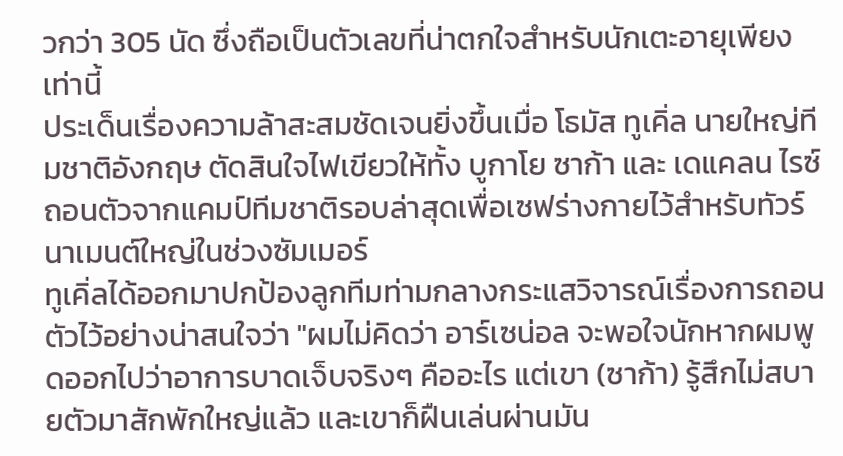วกว่า 305 นัด ซึ่งถือเป็นตัวเลขที่น่าตกใจสำหรับนักเตะอายุเพียงเท่านี้
ประเด็นเรื่องความล้าสะสมชัดเจนยิ่งขึ้นเมื่อ โธมัส ทูเคิ่ล นายใหญ่ทีมชาติอังกฤษ ตัดสินใจไฟเขียวให้ทั้ง บูกาโย ซาก้า และ เดแคลน ไรซ์ ถอนตัวจากแคมป์ทีมชาติรอบล่าสุดเพื่อเซฟร่างกายไว้สำหรับทัวร์นาเมนต์ใหญ่ในช่วงซัมเมอร์
ทูเคิ่ลได้ออกมาปกป้องลูกทีมท่ามกลางกระแสวิจารณ์เรื่องการถอนตัวไว้อย่างน่าสนใจว่า "ผมไม่คิดว่า อาร์เซน่อล จะพอใจนักหากผมพูดออกไปว่าอาการบาดเจ็บจริงๆ คืออะไร แต่เขา (ซาก้า) รู้สึกไม่สบายตัวมาสักพักใหญ่แล้ว และเขาก็ฝืนเล่นผ่านมัน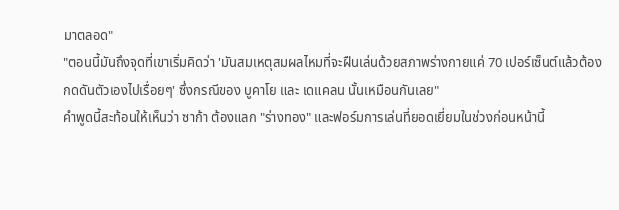มาตลอด"
"ตอนนี้มันถึงจุดที่เขาเริ่มคิดว่า 'มันสมเหตุสมผลไหมที่จะฝืนเล่นด้วยสภาพร่างกายแค่ 70 เปอร์เซ็นต์แล้วต้องกดดันตัวเองไปเรื่อยๆ' ซึ่งกรณีของ บูคาโย และ เดแคลน นั้นเหมือนกันเลย"
คำพูดนี้สะท้อนให้เห็นว่า ซาก้า ต้องแลก "ร่างทอง" และฟอร์มการเล่นที่ยอดเยี่ยมในช่วงก่อนหน้านี้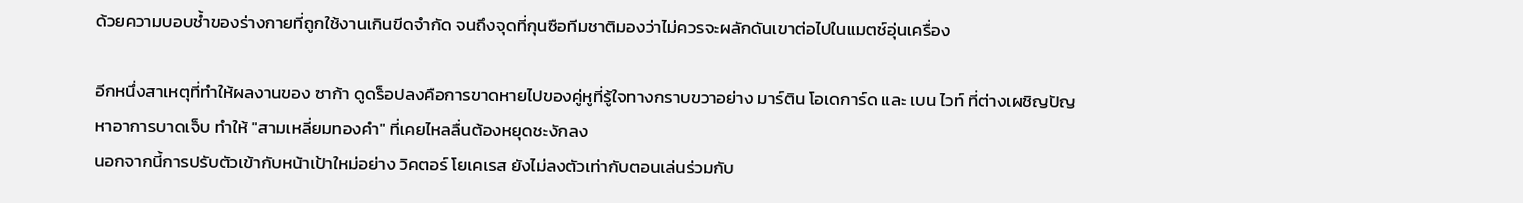ด้วยความบอบช้ำของร่างกายที่ถูกใช้งานเกินขีดจำกัด จนถึงจุดที่กุนซือทีมชาติมองว่าไม่ควรจะผลักดันเขาต่อไปในแมตช์อุ่นเครื่อง

อีกหนึ่งสาเหตุที่ทำให้ผลงานของ ซาก้า ดูดร็อปลงคือการขาดหายไปของคู่หูที่รู้ใจทางกราบขวาอย่าง มาร์ติน โอเดการ์ด และ เบน ไวท์ ที่ต่างเผชิญปัญหาอาการบาดเจ็บ ทำให้ "สามเหลี่ยมทองคำ" ที่เคยไหลลื่นต้องหยุดชะงักลง
นอกจากนี้การปรับตัวเข้ากับหน้าเป้าใหม่อย่าง วิคตอร์ โยเคเรส ยังไม่ลงตัวเท่ากับตอนเล่นร่วมกับ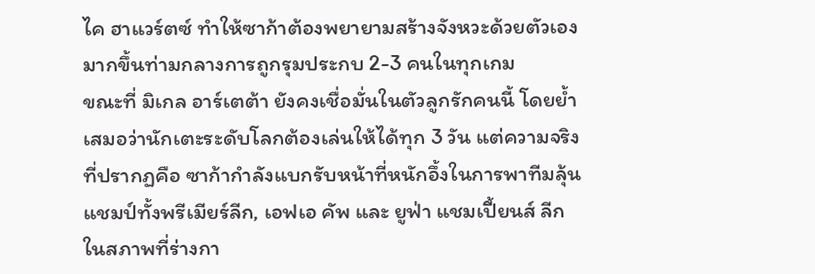ไค ฮาแวร์ตซ์ ทำให้ซาก้าต้องพยายามสร้างจังหวะด้วยตัวเองมากขึ้นท่ามกลางการถูกรุมประกบ 2-3 คนในทุกเกม
ขณะที่ มิเกล อาร์เตต้า ยังคงเชื่อมั่นในตัวลูกรักคนนี้ โดยย้ำเสมอว่านักเตะระดับโลกต้องเล่นให้ได้ทุก 3 วัน แต่ความจริงที่ปรากฏคือ ซาก้ากำลังแบกรับหน้าที่หนักอึ้งในการพาทีมลุ้นแชมป์ทั้งพรีเมียร์ลีก, เอฟเอ คัพ และ ยูฟ่า แชมเปี้ยนส์ ลีก ในสภาพที่ร่างกา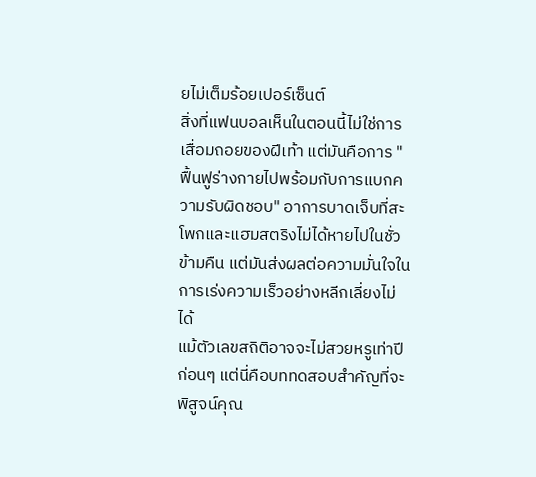ยไม่เต็มร้อยเปอร์เซ็นต์
สิ่งที่แฟนบอลเห็นในตอนนี้ไม่ใช่การเสื่อมถอยของฝีเท้า แต่มันคือการ "ฟื้นฟูร่างกายไปพร้อมกับการแบกความรับผิดชอบ" อาการบาดเจ็บที่สะโพกและแฮมสตริงไม่ได้หายไปในชั่วข้ามคืน แต่มันส่งผลต่อความมั่นใจในการเร่งความเร็วอย่างหลีกเลี่ยงไม่ได้
แม้ตัวเลขสถิติอาจจะไม่สวยหรูเท่าปีก่อนๆ แต่นี่คือบททดสอบสำคัญที่จะพิสูจน์คุณ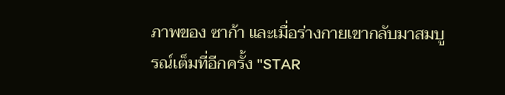ภาพของ ซาก้า และเมื่อร่างกายเขากลับมาสมบูรณ์เต็มที่อีกครั้ง "STAR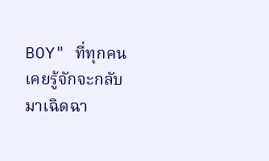BOY" ที่ทุกคนเคยรู้จักจะกลับมาเฉิดฉา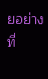ยอย่างที่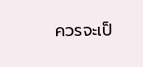ควรจะเป็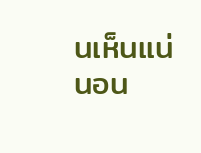นเห็นแน่นอน